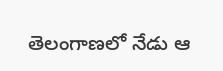తెలంగాణలో నేడు ఆ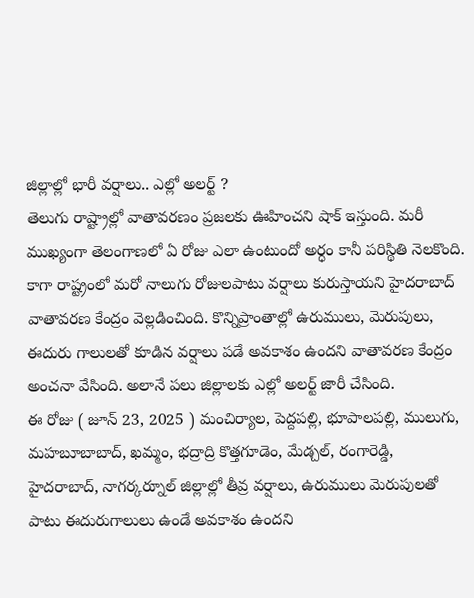జిల్లాల్లో భారీ వర్షాలు.. ఎల్లో అలర్ట్ ?
తెలుగు రాష్ట్రాల్లో వాతావరణం ప్రజలకు ఊహించని షాక్ ఇస్తుంది. మరీ ముఖ్యంగా తెలంగాణలో ఏ రోజు ఎలా ఉంటుందో అర్ధం కానీ పరిస్థితి నెలకొంది. కాగా రాష్ట్రంలో మరో నాలుగు రోజులపాటు వర్షాలు కురుస్తాయని హైదరాబాద్ వాతావరణ కేంద్రం వెల్లడించింది. కొన్నిప్రాంతాల్లో ఉరుములు, మెరుపులు, ఈదురు గాలులతో కూడిన వర్షాలు పడే అవకాశం ఉందని వాతావరణ కేంద్రం అంచనా వేసింది. అలానే పలు జిల్లాలకు ఎల్లో అలర్ట్ జారీ చేసింది.
ఈ రోజు ( జూన్ 23, 2025 ) మంచిర్యాల, పెద్దపల్లి, భూపాలపల్లి, ములుగు, మహబూబాబాద్, ఖమ్మం, భద్రాద్రి కొత్తగూడెం, మేడ్చల్, రంగారెడ్డి, హైదరాబాద్, నాగర్కర్నూల్ జిల్లాల్లో తీవ్ర వర్షాలు, ఉరుములు మెరుపులతో పాటు ఈదురుగాలులు ఉండే అవకాశం ఉందని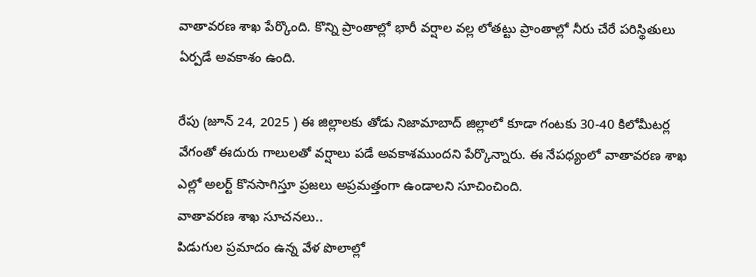వాతావరణ శాఖ పేర్కొంది. కొన్ని ప్రాంతాల్లో భారీ వర్షాల వల్ల లోతట్టు ప్రాంతాల్లో నీరు చేరే పరిస్థితులు ఏర్పడే అవకాశం ఉంది.

రేపు (జూన్ 24, 2025 ) ఈ జిల్లాలకు తోడు నిజామాబాద్ జిల్లాలో కూడా గంటకు 30-40 కిలోమీటర్ల వేగంతో ఈదురు గాలులతో వర్షాలు పడే అవకాశముందని పేర్కొన్నారు. ఈ నేపధ్యంలో వాతావరణ శాఖ ఎల్లో అలర్ట్ కొనసాగిస్తూ ప్రజలు అప్రమత్తంగా ఉండాలని సూచించింది.
వాతావరణ శాఖ సూచనలు..
పిడుగుల ప్రమాదం ఉన్న వేళ పొలాల్లో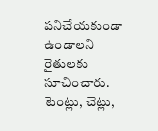పనిచేయకుండా ఉండాలని రైతులకు సూచించారు.
టెంట్లు, చెట్లు,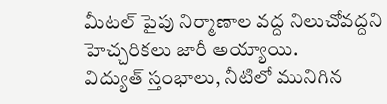మీటల్ పైపు నిర్మాణాల వద్ద నిలుచోవద్దని హెచ్చరికలు జారీ అయ్యాయి.
విద్యుత్ స్తంభాలు, నీటిలో మునిగిన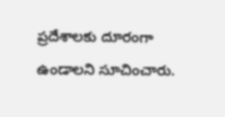ప్రదేశాలకు దూరంగా ఉండాలని సూచించారు.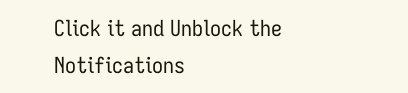Click it and Unblock the Notifications